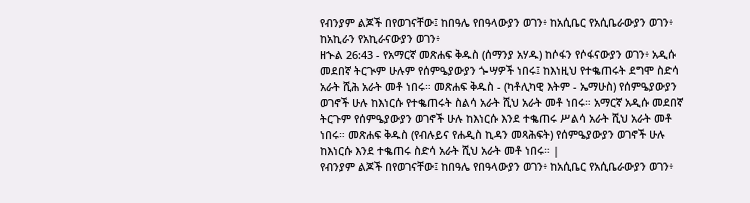የብንያም ልጆች በየወገናቸው፤ ከበዓሌ የበዓላውያን ወገን፥ ከአሲቤር የአሲቤራውያን ወገን፥ ከአኪራን የአኪራናውያን ወገን፥
ዘኍል 26:43 - የአማርኛ መጽሐፍ ቅዱስ (ሰማንያ አሃዱ) ከሶፋን የሶፋናውያን ወገን፥ አዲሱ መደበኛ ትርጒም ሁሉም የሰምዔያውያን ጐሣዎች ነበሩ፤ ከእነዚህ የተቈጠሩት ደግሞ ስድሳ አራት ሺሕ አራት መቶ ነበሩ። መጽሐፍ ቅዱስ - (ካቶሊካዊ እትም - ኤማሁስ) የሰምዔያውያን ወገኖች ሁሉ ከእነርሱ የተቈጠሩት ስልሳ አራት ሺህ አራት መቶ ነበሩ። አማርኛ አዲሱ መደበኛ ትርጉም የሰምዔያውያን ወገኖች ሁሉ ከእነርሱ እንደ ተቈጠሩ ሥልሳ አራት ሺህ አራት መቶ ነበሩ። መጽሐፍ ቅዱስ (የብሉይና የሐዲስ ኪዳን መጻሕፍት) የሰምዔያውያን ወገኖች ሁሉ ከእነርሱ እንደ ተቈጠሩ ስድሳ አራት ሺህ አራት መቶ ነበሩ። |
የብንያም ልጆች በየወገናቸው፤ ከበዓሌ የበዓላውያን ወገን፥ ከአሲቤር የአሲቤራውያን ወገን፥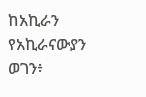ከአኪራን የአኪራናውያን ወገን፥